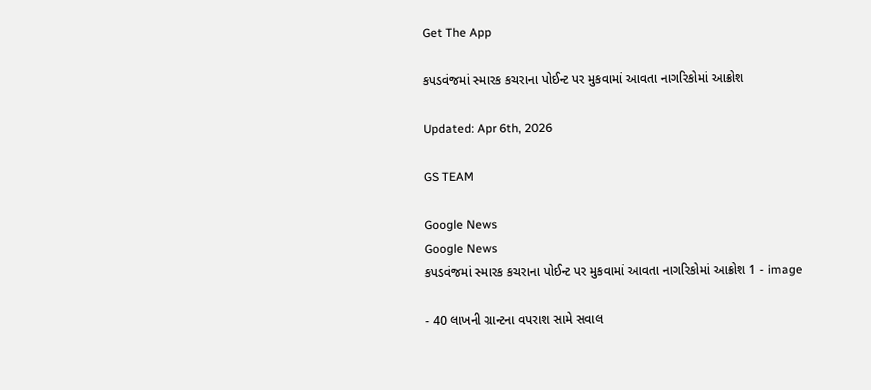Get The App

કપડવંજમાં સ્મારક કચરાના પોઈન્ટ પર મુકવામાં આવતા નાગરિકોમાં આક્રોશ

Updated: Apr 6th, 2026

GS TEAM

Google News
Google News
કપડવંજમાં સ્મારક કચરાના પોઈન્ટ પર મુકવામાં આવતા નાગરિકોમાં આક્રોશ 1 - image

- 40 લાખની ગ્રાન્ટના વપરાશ સામે સવાલ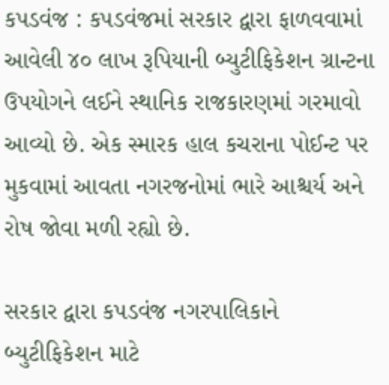કપડવંજ : કપડવંજમાં સરકાર દ્વારા ફાળવવામાં આવેલી ૪૦ લાખ રૂપિયાની બ્યુટીફિકેશન ગ્રાન્ટના ઉપયોગને લઈને સ્થાનિક રાજકારણમાં ગરમાવો આવ્યો છે. એક સ્મારક હાલ કચરાના પોઈન્ટ પર મુકવામાં આવતા નગરજનોમાં ભારે આશ્ચર્ય અને રોષ જોવા મળી રહ્યો છે.

સરકાર દ્વારા કપડવંજ નગરપાલિકાને બ્યુટીફિકેશન માટે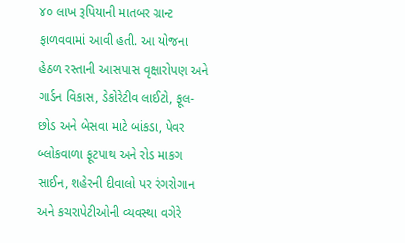૪૦ લાખ રૂપિયાની માતબર ગ્રાન્ટ ફાળવવામાં આવી હતી. આ યોજના હેઠળ રસ્તાની આસપાસ વૃક્ષારોપણ અને ગાર્ડન વિકાસ, ડેકોરેટીવ લાઈટો, ફૂલ-છોડ અને બેસવા માટે બાંકડા, પેવર બ્લોકવાળા ફૂટપાથ અને રોડ માકગ સાઈન, શહેરની દીવાલો પર રંગરોગાન અને કચરાપેટીઓની વ્યવસ્થા વગેરે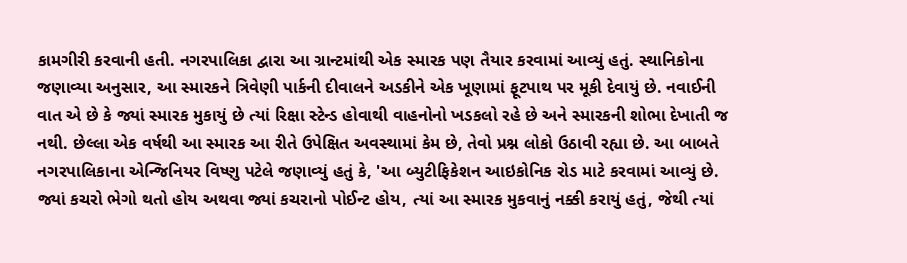કામગીરી કરવાની હતી. નગરપાલિકા દ્વારા આ ગ્રાન્ટમાંથી એક સ્મારક પણ તૈયાર કરવામાં આવ્યું હતું. સ્થાનિકોના જણાવ્યા અનુસાર, આ સ્મારકને ત્રિવેણી પાર્કની દીવાલને અડકીને એક ખૂણામાં ફૂટપાથ પર મૂકી દેવાયું છે. નવાઈની વાત એ છે કે જ્યાં સ્મારક મુકાયું છે ત્યાં રિક્ષા સ્ટેન્ડ હોવાથી વાહનોનો ખડકલો રહે છે અને સ્મારકની શોભા દેખાતી જ નથી. છેલ્લા એક વર્ષથી આ સ્મારક આ રીતે ઉપેક્ષિત અવસ્થામાં કેમ છે, તેવો પ્રશ્ન લોકો ઉઠાવી રહ્યા છે. આ બાબતે નગરપાલિકાના એન્જિનિયર વિષ્ણુ પટેલે જણાવ્યું હતું કે, 'આ બ્યુટીફિકેશન આઇકોનિક રોડ માટે કરવામાં આવ્યું છે. જ્યાં કચરો ભેગો થતો હોય અથવા જ્યાં કચરાનો પોઈન્ટ હોય, ત્યાં આ સ્મારક મુકવાનું નક્કી કરાયું હતું, જેથી ત્યાં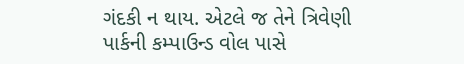ગંદકી ન થાય. એટલે જ તેને ત્રિવેણી પાર્કની કમ્પાઉન્ડ વોલ પાસે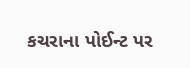કચરાના પોઈન્ટ પર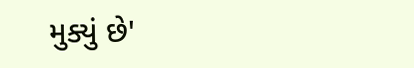મુક્યું છે'